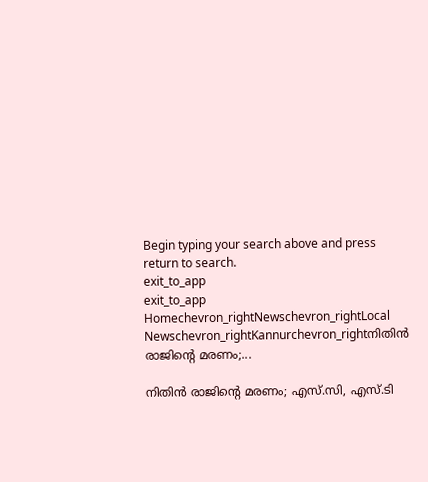Begin typing your search above and press return to search.
exit_to_app
exit_to_app
Homechevron_rightNewschevron_rightLocal Newschevron_rightKannurchevron_rightനിതിൻ രാജിന്റെ മരണം;...

നിതിൻ രാജിന്റെ മരണം; എസ്.സി, എസ്.ടി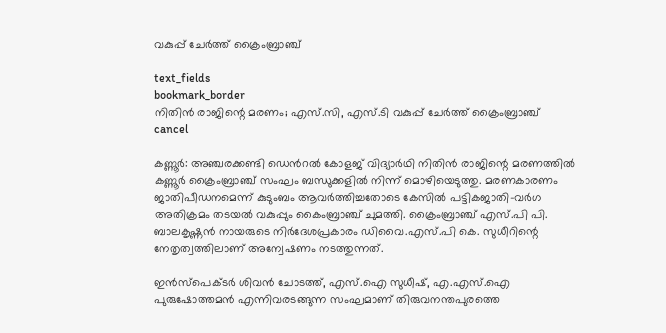വകുപ്പ് ചേർത്ത് ക്രൈംബ്രാഞ്ച്

text_fields
bookmark_border
നിതിൻ രാജിന്റെ മരണം; എസ്.സി, എസ്.ടി വകുപ്പ് ചേർത്ത് ക്രൈംബ്രാഞ്ച്
cancel

കണ്ണൂർ: അഞ്ചരക്കണ്ടി ഡെൻറൽ കോളജ് വിദ്യാർഥി നിതിൻ രാജിന്റെ മരണത്തിൽ കണ്ണൂർ ക്രൈംബ്രാഞ്ച് സംഘം ബന്ധുക്കളിൽ നിന്ന് മൊഴിയെടുത്തു. മരണകാരണം ജാതിപീഡനമെന്ന് കുടുംബം ആവർത്തിച്ചതോടെ കേസിൽ പട്ടികജാതി-വർഗ അതിക്രമം തടയൽ വകുപ്പും കൈംബ്രാഞ്ച് ചുമത്തി. ക്രൈംബ്രാഞ്ച് എസ്.പി പി. ബാലകൃഷ്ണൻ നായരുടെ നിർദേശപ്രകാരം ഡിവൈ.എസ്.പി കെ. സുധീറിന്റെ നേതൃത്വത്തിലാണ് അന്വേഷണം നടത്തുന്നത്.

ഇൻസ്പെക്ടർ ശിവൻ ചോടത്ത്, എസ്.ഐ സുധീഷ്, എ.എസ്.ഐ പുരുഷോത്തമൻ എന്നിവരടങ്ങുന്ന സംഘമാണ് തിരുവനന്തപുരത്തെ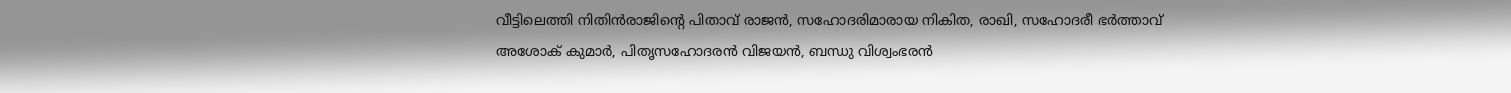വീട്ടിലെത്തി നിതിൻരാജിന്റെ പിതാവ് രാജൻ, സഹോദരിമാരായ നികിത, രാഖി, സഹോദരീ ഭർത്താവ് അശോക് കുമാർ, പിതൃസഹോദരൻ വിജയൻ, ബന്ധു വിശ്വംഭരൻ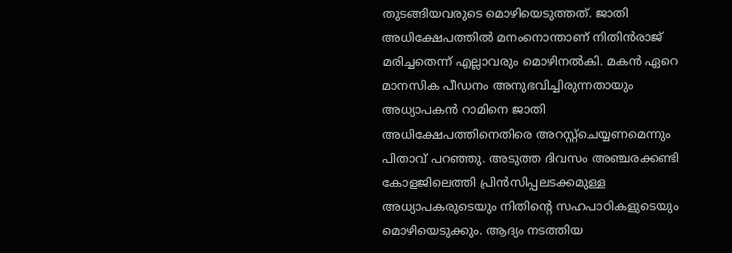തുടങ്ങിയവരുടെ മൊഴിയെടുത്തത്. ജാതി അധിക്ഷേപത്തിൽ മനംനൊന്താണ് നിതിൻരാജ് മരിച്ചതെന്ന് എല്ലാവരും മൊഴിനൽകി. മകൻ ഏറെ മാനസിക പീഡനം അനുഭവിച്ചിരുന്നതായും അധ്യാപകൻ റാമിനെ ജാതി അധിക്ഷേപത്തിനെതിരെ അറസ്റ്റ്ചെയ്യണമെന്നും പിതാവ് പറഞ്ഞു. അടുത്ത ദിവസം അഞ്ചരക്കണ്ടി കോളജിലെത്തി പ്രിൻസിപ്പലടക്കമുള്ള അധ്യാപകരുടെയും നിതിന്റെ സഹപാഠികളുടെയും മൊഴിയെടുക്കും. ആദ്യം നടത്തിയ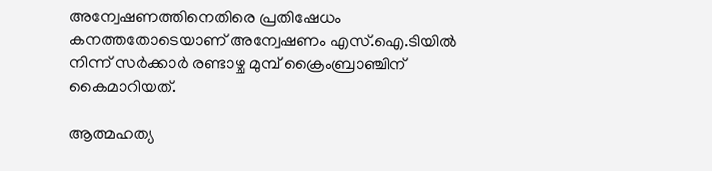അന്വേഷണത്തിനെതിരെ പ്രതിഷേധം കനത്തതോടെയാണ് അന്വേഷണം എസ്.ഐ.ടിയിൽ നിന്ന് സർക്കാർ രണ്ടാഴ്ച മുമ്പ് ക്രൈംബ്രാഞ്ചിന് കൈമാറിയത്.

ആത്മഹത്യ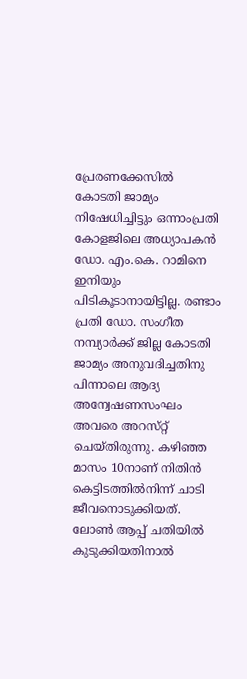പ്രേരണക്കേസിൽ കോടതി ജാമ്യം നിഷേധിച്ചിട്ടും ഒന്നാംപ്രതി കോളജിലെ അധ്യാപകൻ ഡോ. എം.കെ. റാമിനെ ഇനിയും പിടികൂടാനായിട്ടില്ല. രണ്ടാം പ്രതി ഡോ. സംഗീത നമ്പ്യാർക്ക് ജില്ല കോടതി ജാമ്യം അനുവദിച്ചതിനു പിന്നാലെ ആദ്യ അന്വേഷണസംഘം അവരെ അറസ്‌റ്റ് ചെയ്തിരുന്നു. കഴിഞ്ഞ മാസം 10നാണ് നിതിൻ കെട്ടിടത്തിൽനിന്ന് ചാടി ജീവനൊടുക്കിയത്. ലോൺ ആപ്പ് ചതിയിൽ കുടുക്കിയതിനാൽ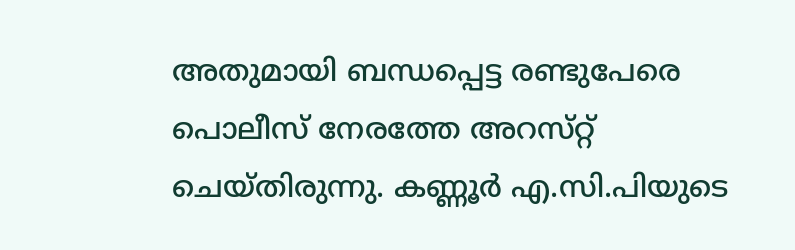അതുമായി ബന്ധപ്പെട്ട രണ്ടുപേരെ പൊലീസ് നേരത്തേ അറസ്‌റ്റ് ചെയ്തിരുന്നു. കണ്ണൂർ എ.സി.പിയുടെ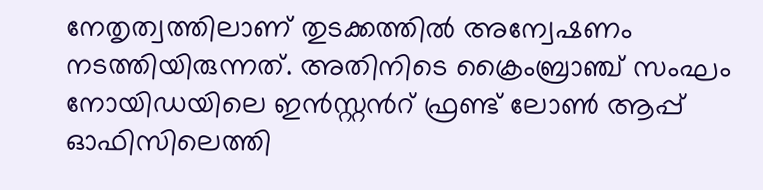നേതൃത്വത്തിലാണ് തുടക്കത്തിൽ അന്വേഷണം നടത്തിയിരുന്നത്. അതിനിടെ ക്രൈംബ്രാഞ്ച് സംഘം നോയിഡയിലെ ഇൻസ്റ്റൻറ് ഫ്രണ്ട് ലോൺ ആപ്പ് ഓഫിസിലെത്തി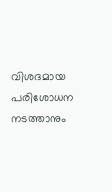വിശദമായ പരിശോധന നടത്താനും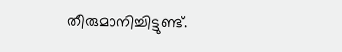തീരുമാനിച്ചിട്ടുണ്ട്.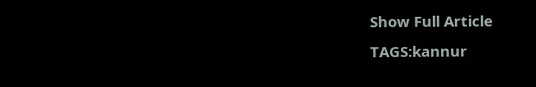Show Full Article
TAGS:kannur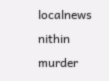localnews nithin murder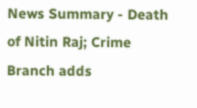News Summary - Death of Nitin Raj; Crime Branch adds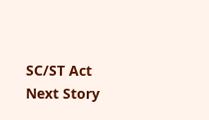SC/ST Act
Next Story